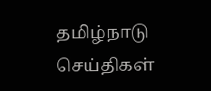தமிழ்நாடு செய்திகள்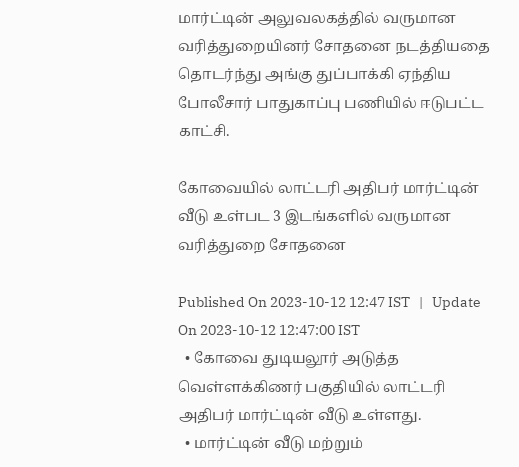மார்ட்டின் அலுவலகத்தில் வருமான வரித்துறையினர் சோதனை நடத்தியதை தொடர்ந்து அங்கு துப்பாக்கி ஏந்திய போலீசார் பாதுகாப்பு பணியில் ஈடுபட்ட காட்சி.

கோவையில் லாட்டரி அதிபர் மார்ட்டின் வீடு உள்பட 3 இடங்களில் வருமான வரித்துறை சோதனை

Published On 2023-10-12 12:47 IST   |   Update On 2023-10-12 12:47:00 IST
  • கோவை துடியலூர் அடுத்த வெள்ளக்கிணர் பகுதியில் லாட்டரி அதிபர் மார்ட்டின் வீடு உள்ளது.
  • மார்ட்டின் வீடு மற்றும்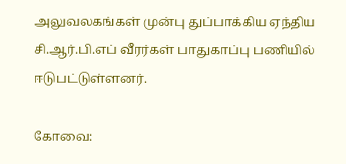அலுவலகங்கள் முன்பு துப்பாக்கிய ஏந்திய சி.ஆர்.பி.எப் வீரர்கள் பாதுகாப்பு பணியில் ஈடுபட்டுள்ளனர்.

கோவை: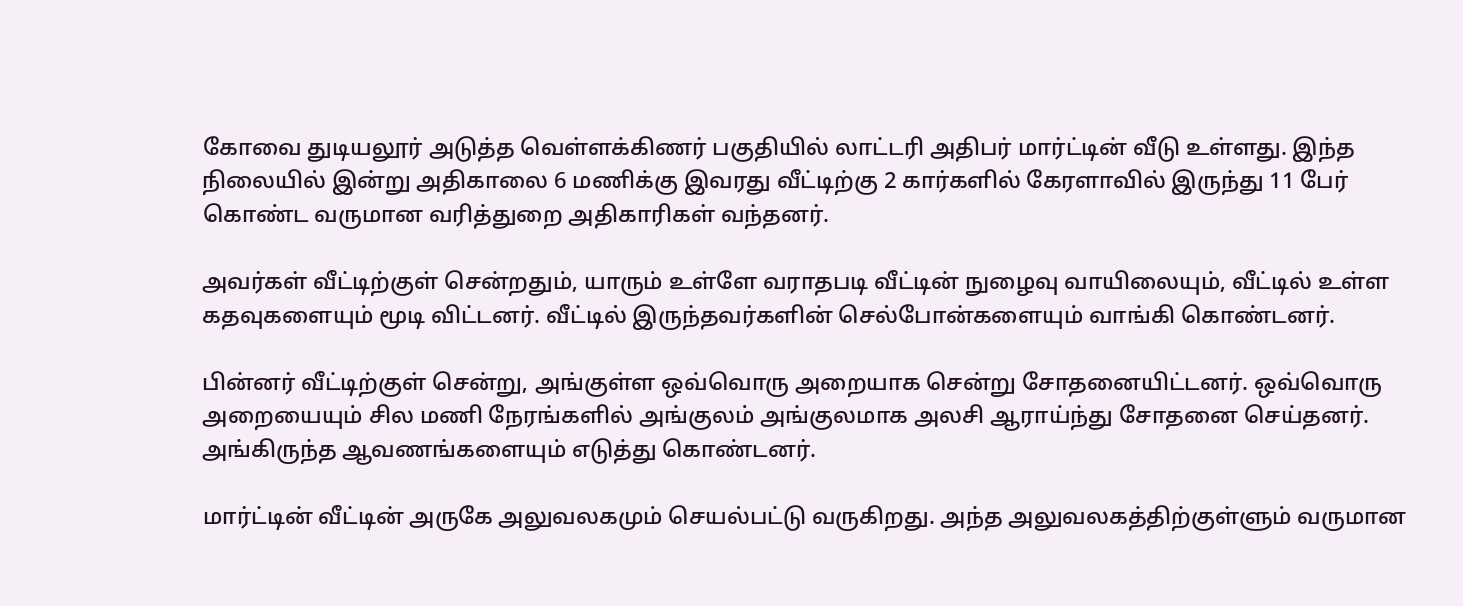கோவை துடியலூர் அடுத்த வெள்ளக்கிணர் பகுதியில் லாட்டரி அதிபர் மார்ட்டின் வீடு உள்ளது. இந்த நிலையில் இன்று அதிகாலை 6 மணிக்கு இவரது வீட்டிற்கு 2 கார்களில் கேரளாவில் இருந்து 11 பேர் கொண்ட வருமான வரித்துறை அதிகாரிகள் வந்தனர்.

அவர்கள் வீட்டிற்குள் சென்றதும், யாரும் உள்ளே வராதபடி வீட்டின் நுழைவு வாயிலையும், வீட்டில் உள்ள கதவுகளையும் மூடி விட்டனர். வீட்டில் இருந்தவர்களின் செல்போன்களையும் வாங்கி கொண்டனர்.

பின்னர் வீட்டிற்குள் சென்று, அங்குள்ள ஒவ்வொரு அறையாக சென்று சோதனையிட்டனர். ஒவ்வொரு அறையையும் சில மணி நேரங்களில் அங்குலம் அங்குலமாக அலசி ஆராய்ந்து சோதனை செய்தனர். அங்கிருந்த ஆவணங்களையும் எடுத்து கொண்டனர்.

மார்ட்டின் வீட்டின் அருகே அலுவலகமும் செயல்பட்டு வருகிறது. அந்த அலுவலகத்திற்குள்ளும் வருமான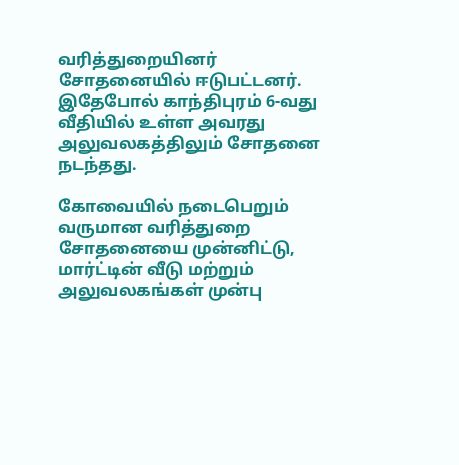வரித்துறையினர் சோதனையில் ஈடுபட்டனர். இதேபோல் காந்திபுரம் 6-வது வீதியில் உள்ள அவரது அலுவலகத்திலும் சோதனை நடந்தது.

கோவையில் நடைபெறும் வருமான வரித்துறை சோதனையை முன்னிட்டு, மார்ட்டின் வீடு மற்றும் அலுவலகங்கள் முன்பு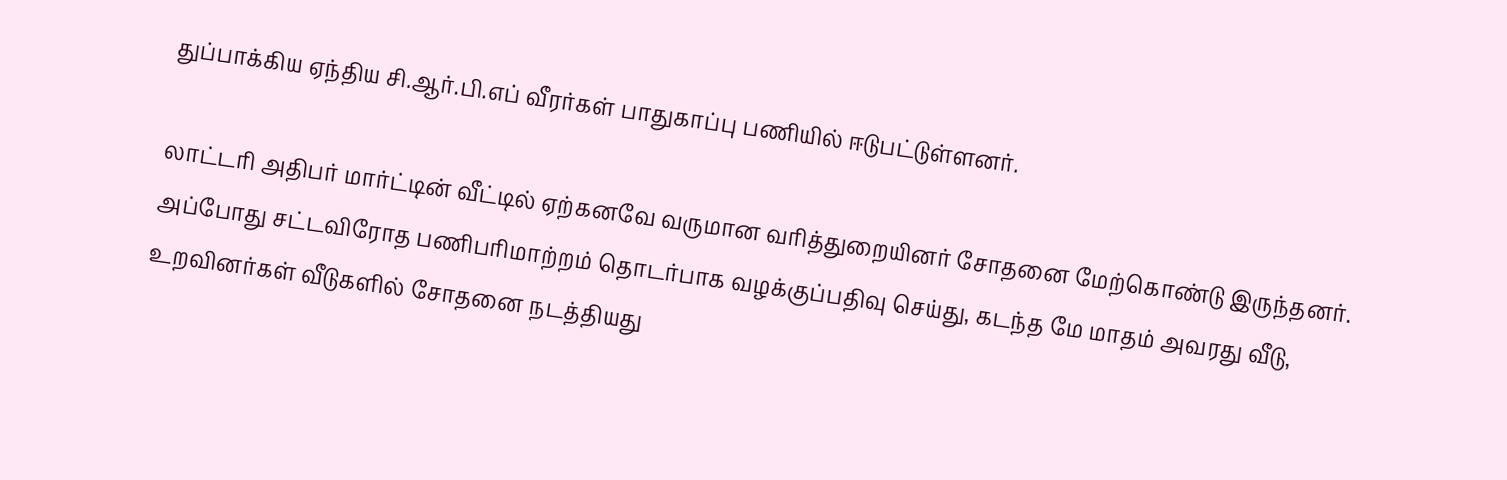துப்பாக்கிய ஏந்திய சி.ஆர்.பி.எப் வீரர்கள் பாதுகாப்பு பணியில் ஈடுபட்டுள்ளனர்.

லாட்டரி அதிபர் மார்ட்டின் வீட்டில் ஏற்கனவே வருமான வரித்துறையினர் சோதனை மேற்கொண்டு இருந்தனர். அப்போது சட்டவிரோத பணிபரிமாற்றம் தொடர்பாக வழக்குப்பதிவு செய்து, கடந்த மே மாதம் அவரது வீடு, உறவினர்கள் வீடுகளில் சோதனை நடத்தியது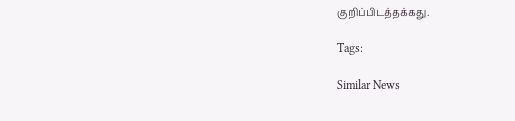குறிப்பிடத்தக்கது.

Tags:

Similar News